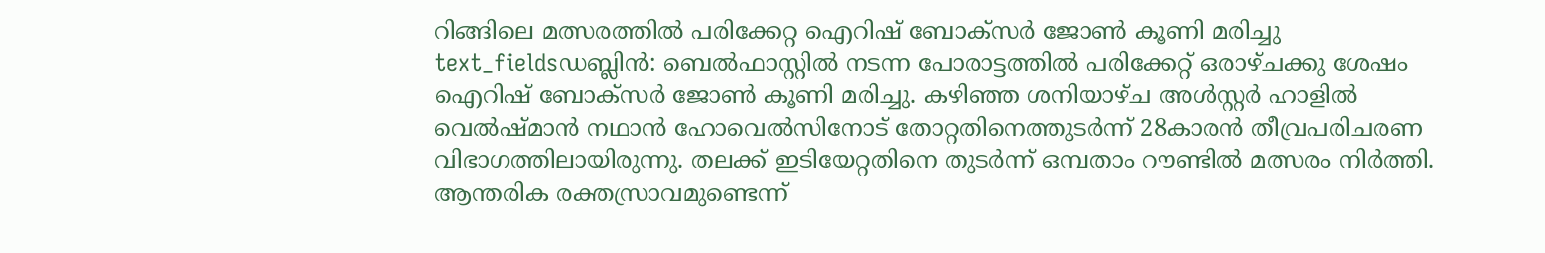റിങ്ങിലെ മത്സരത്തിൽ പരിക്കേറ്റ ഐറിഷ് ബോക്സർ ജോൺ കൂണി മരിച്ചു
text_fieldsഡബ്ലിൻ: ബെൽഫാസ്റ്റിൽ നടന്ന പോരാട്ടത്തിൽ പരിക്കേറ്റ് ഒരാഴ്ചക്കു ശേഷം ഐറിഷ് ബോക്സർ ജോൺ കൂണി മരിച്ചു. കഴിഞ്ഞ ശനിയാഴ്ച അൾസ്റ്റർ ഹാളിൽ വെൽഷ്മാൻ നഥാൻ ഹോവെൽസിനോട് തോറ്റതിനെത്തുടർന്ന് 28കാരൻ തീവ്രപരിചരണ വിഭാഗത്തിലായിരുന്നു. തലക്ക് ഇടിയേറ്റതിനെ തുടർന്ന് ഒമ്പതാം റൗണ്ടിൽ മത്സരം നിർത്തി.
ആന്തരിക രക്തസ്രാവമുണ്ടെന്ന്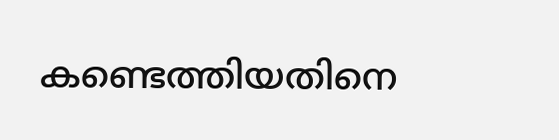കണ്ടെത്തിയതിനെ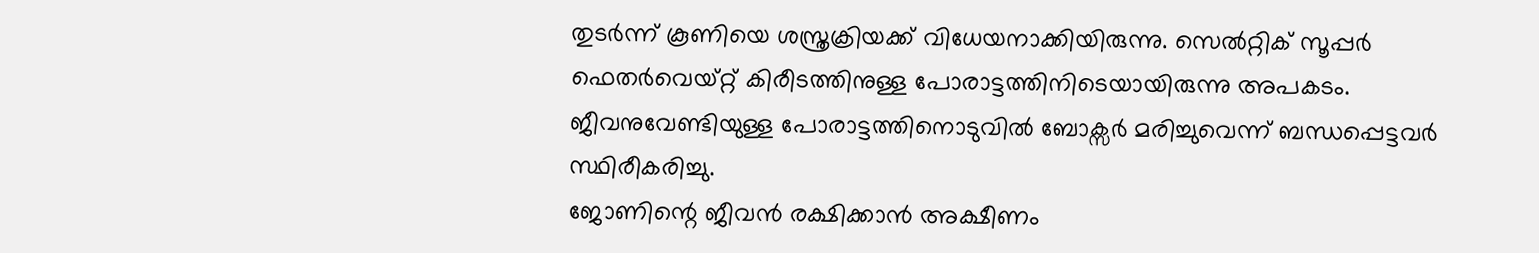തുടർന്ന് കൂണിയെ ശസ്ത്രക്രിയക്ക് വിധേയനാക്കിയിരുന്നു. സെൽറ്റിക് സൂപ്പർ ഫെതർവെയ്റ്റ് കിരീടത്തിനുള്ള പോരാട്ടത്തിനിടെയായിരുന്നു അപകടം. ജീവനുവേണ്ടിയുള്ള പോരാട്ടത്തിനൊടുവിൽ ബോക്സർ മരിച്ചുവെന്ന് ബന്ധപ്പെട്ടവർ സ്ഥിരീകരിച്ചു.
ജോണിന്റെ ജീവൻ രക്ഷിക്കാൻ അക്ഷീണം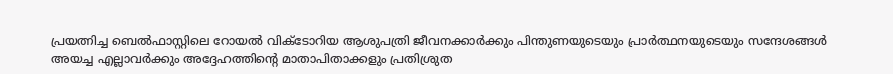പ്രയത്നിച്ച ബെൽഫാസ്റ്റിലെ റോയൽ വിക്ടോറിയ ആശുപത്രി ജീവനക്കാർക്കും പിന്തുണയുടെയും പ്രാർത്ഥനയുടെയും സന്ദേശങ്ങൾ അയച്ച എല്ലാവർക്കും അദ്ദേഹത്തിന്റെ മാതാപിതാക്കളും പ്രതിശ്രുത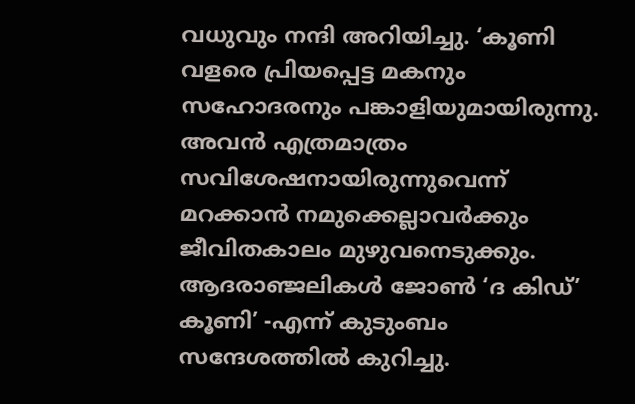വധുവും നന്ദി അറിയിച്ചു. ‘കൂണി വളരെ പ്രിയപ്പെട്ട മകനും സഹോദരനും പങ്കാളിയുമായിരുന്നു. അവൻ എത്രമാത്രം സവിശേഷനായിരുന്നുവെന്ന് മറക്കാൻ നമുക്കെല്ലാവർക്കും ജീവിതകാലം മുഴുവനെടുക്കും. ആദരാഞ്ജലികൾ ജോൺ ‘ദ കിഡ്’ കൂണി’ -എന്ന് കുടുംബം സന്ദേശത്തിൽ കുറിച്ചു.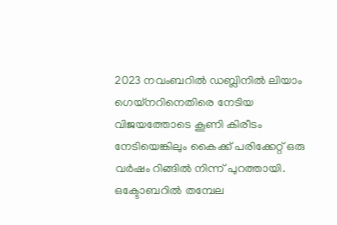2023 നവംബറിൽ ഡബ്ലിനിൽ ലിയാം ഗെയ്നറിനെതിരെ നേടിയ വിജയത്തോടെ കൂണി കിരീടം നേടിയെങ്കിലും കൈക്ക് പരിക്കേറ്റ് ഒരു വർഷം റിങ്ങിൽ നിന്ന് പുറത്തായി. ഒക്ടോബറിൽ തമ്പേല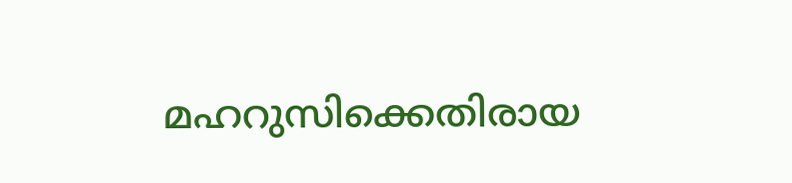മഹറുസിക്കെതിരായ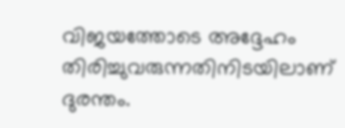വിജയത്തോടെ അദ്ദേഹം തിരിച്ചുവരുന്നതിനിടയിലാണ് ദുരന്തം.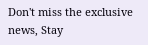Don't miss the exclusive news, Stay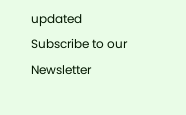updated
Subscribe to our Newsletter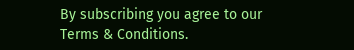By subscribing you agree to our Terms & Conditions.